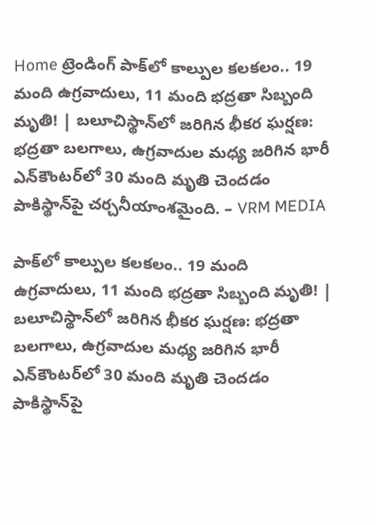Home ట్రెండింగ్ పాక్‌లో కాల్పుల కలకలం.. 19 మంది ఉగ్రవాదులు, 11 మంది భద్రతా సిబ్బంది మృతి! | బలూచిస్థాన్‌లో జరిగిన భీకర ఘర్షణ: భద్రతా బలగాలు, ఉగ్రవాదుల మధ్య జరిగిన భారీ ఎన్‌కౌంటర్‌లో 30 మంది మృతి చెందడం పాకిస్థాన్‌పై చర్చనీయాంశమైంది. – VRM MEDIA

పాక్‌లో కాల్పుల కలకలం.. 19 మంది ఉగ్రవాదులు, 11 మంది భద్రతా సిబ్బంది మృతి! | బలూచిస్థాన్‌లో జరిగిన భీకర ఘర్షణ: భద్రతా బలగాలు, ఉగ్రవాదుల మధ్య జరిగిన భారీ ఎన్‌కౌంటర్‌లో 30 మంది మృతి చెందడం పాకిస్థాన్‌పై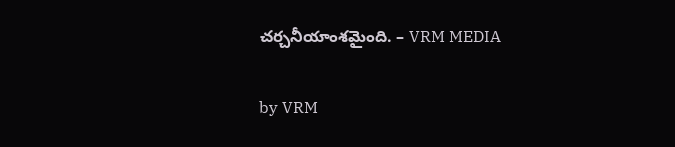చర్చనీయాంశమైంది. – VRM MEDIA

by VRM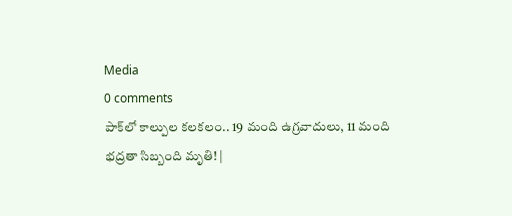Media
0 comments
పాక్‌లో కాల్పుల కలకలం.. 19 మంది ఉగ్రవాదులు, 11 మంది భద్రతా సిబ్బంది మృతి! |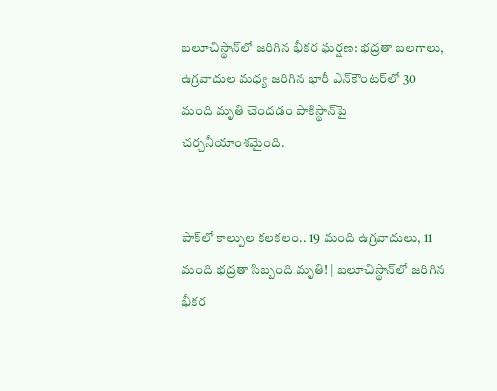బలూచిస్థాన్‌లో జరిగిన భీకర ఘర్షణ: భద్రతా బలగాలు, ఉగ్రవాదుల మధ్య జరిగిన భారీ ఎన్‌కౌంటర్‌లో 30 మంది మృతి చెందడం పాకిస్థాన్‌పై చర్చనీయాంశమైంది.


పాక్‌లో కాల్పుల కలకలం.. 19 మంది ఉగ్రవాదులు, 11 మంది భద్రతా సిబ్బంది మృతి! | బలూచిస్థాన్‌లో జరిగిన భీకర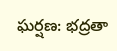ఘర్షణ: భద్రతా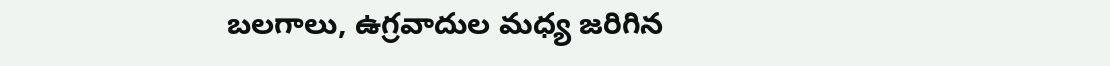బలగాలు, ఉగ్రవాదుల మధ్య జరిగిన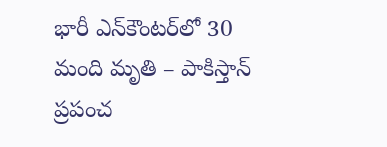భారీ ఎన్‌కౌంటర్‌లో 30 మంది మృతి – పాకిస్తాన్ ప్రపంచ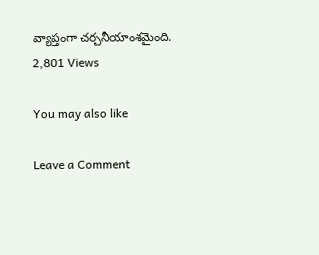వ్యాప్తంగా చర్చనీయాంశమైంది.
2,801 Views

You may also like

Leave a Comment